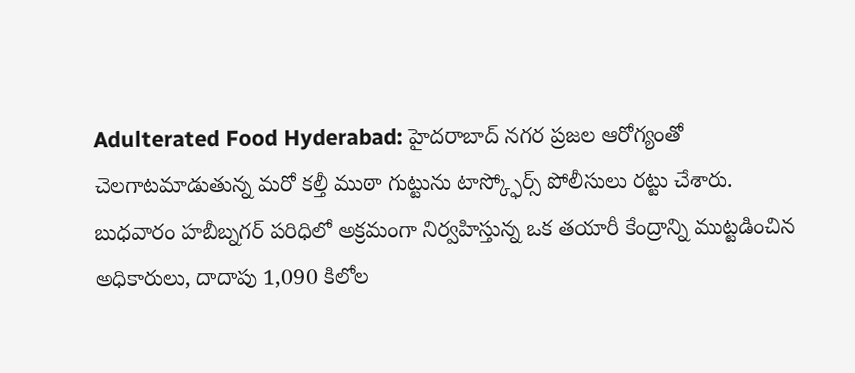Adulterated Food Hyderabad: హైదరాబాద్ నగర ప్రజల ఆరోగ్యంతో చెలగాటమాడుతున్న మరో కల్తీ ముఠా గుట్టును టాస్క్ఫోర్స్ పోలీసులు రట్టు చేశారు. బుధవారం హబీబ్నగర్ పరిధిలో అక్రమంగా నిర్వహిస్తున్న ఒక తయారీ కేంద్రాన్ని ముట్టడించిన అధికారులు, దాదాపు 1,090 కిలోల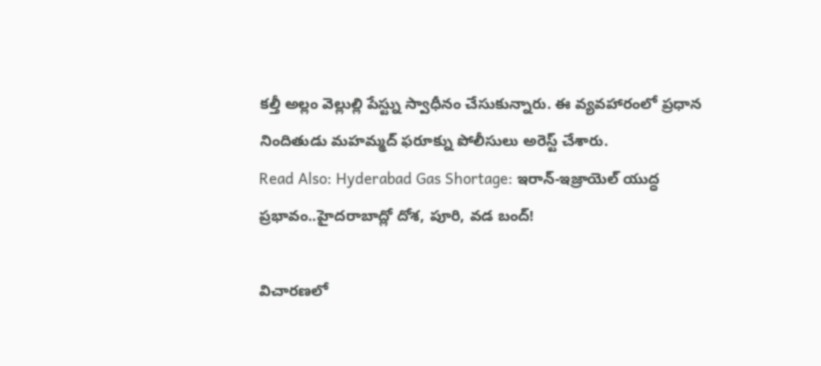కల్తీ అల్లం వెల్లుల్లి పేస్ట్ను స్వాధీనం చేసుకున్నారు. ఈ వ్యవహారంలో ప్రధాన నిందితుడు మహమ్మద్ ఫరూక్ను పోలీసులు అరెస్ట్ చేశారు.
Read Also: Hyderabad Gas Shortage: ఇరాన్-ఇజ్రాయెల్ యుద్ధ ప్రభావం..హైదరాబాద్లో దోశ, పూరి, వడ బంద్!

విచారణలో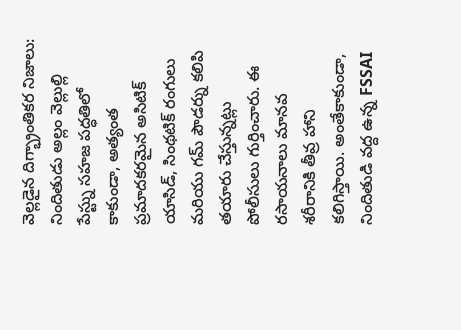వెల్లడైన దిగ్భ్రాంతికర నిజాలు: నిందితుడు అల్లం వెల్లుల్లి పేస్ట్ను సహజ పద్ధతిలో కాకుండా, అత్యంత ప్రమాదకరమైన అసిటిక్ యాసిడ్, సింథటిక్ రంగులు మరియు గమ్ పౌడర్ను కలిపి తయారు చేస్తున్నట్లు పోలీసులు గుర్తించారు. ఈ రసాయనాలు మానవ శరీరానికి తీవ్ర హాని కలిగిస్తాయి. అంతేకాకుండా, నిందితుడి వద్ద ఉన్న FSSAI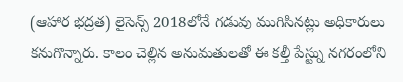(ఆహార భద్రత) లైసెన్స్ 2018లోనే గడువు ముగిసినట్లు అధికారులు కనుగొన్నారు. కాలం చెల్లిన అనుమతులతో ఈ కల్తీ పేస్ట్ను నగరంలోని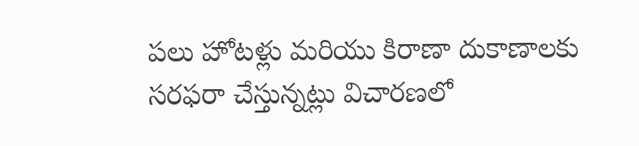పలు హోటళ్లు మరియు కిరాణా దుకాణాలకు సరఫరా చేస్తున్నట్లు విచారణలో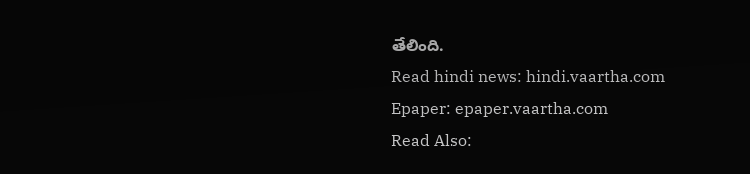తేలింది.
Read hindi news: hindi.vaartha.com
Epaper: epaper.vaartha.com
Read Also: